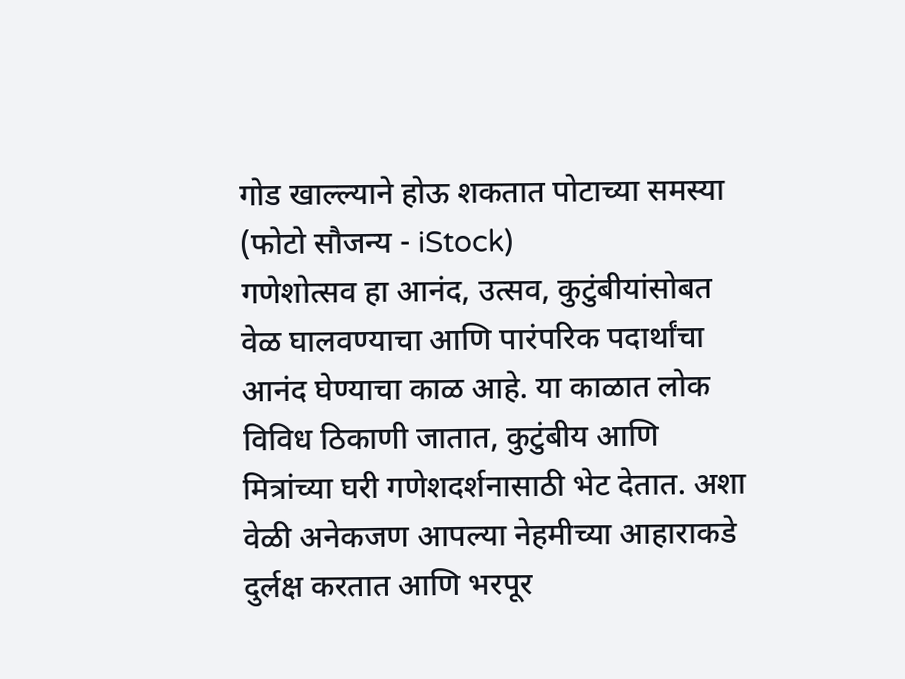गोड खाल्ल्याने होऊ शकतात पोटाच्या समस्या (फोटो सौजन्य - iStock)
गणेशोत्सव हा आनंद, उत्सव, कुटुंबीयांसोबत वेळ घालवण्याचा आणि पारंपरिक पदार्थांचा आनंद घेण्याचा काळ आहे. या काळात लोक विविध ठिकाणी जातात, कुटुंबीय आणि मित्रांच्या घरी गणेशदर्शनासाठी भेट देतात. अशा वेळी अनेकजण आपल्या नेहमीच्या आहाराकडे दुर्लक्ष करतात आणि भरपूर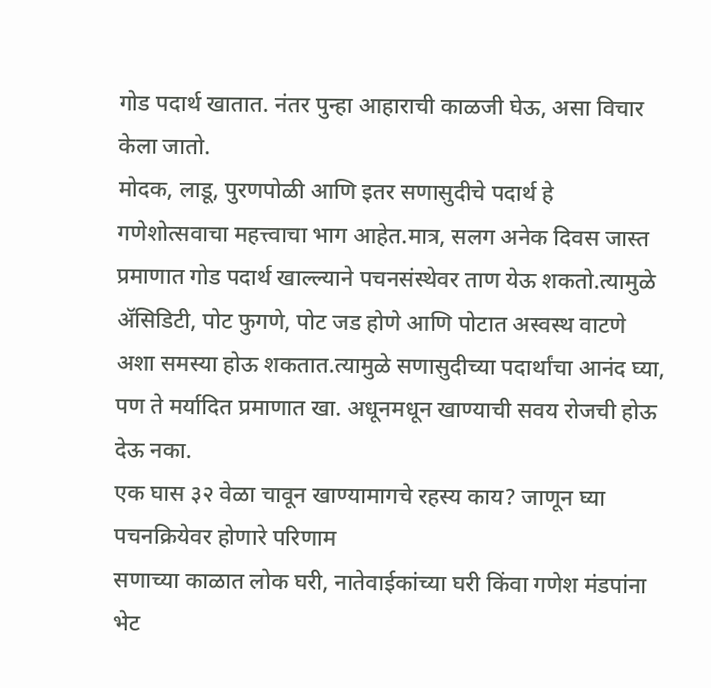गोड पदार्थ खातात. नंतर पुन्हा आहाराची काळजी घेऊ, असा विचार केला जातो.
मोदक, लाडू, पुरणपोळी आणि इतर सणासुदीचे पदार्थ हे गणेशोत्सवाचा महत्त्वाचा भाग आहेत.मात्र, सलग अनेक दिवस जास्त प्रमाणात गोड पदार्थ खाल्ल्याने पचनसंस्थेवर ताण येऊ शकतो.त्यामुळे ॲसिडिटी, पोट फुगणे, पोट जड होणे आणि पोटात अस्वस्थ वाटणे अशा समस्या होऊ शकतात.त्यामुळे सणासुदीच्या पदार्थांचा आनंद घ्या, पण ते मर्यादित प्रमाणात खा. अधूनमधून खाण्याची सवय रोजची होऊ देऊ नका.
एक घास ३२ वेळा चावून खाण्यामागचे रहस्य काय? जाणून घ्या पचनक्रियेवर होणारे परिणाम
सणाच्या काळात लोक घरी, नातेवाईकांच्या घरी किंवा गणेश मंडपांना भेट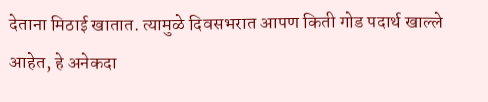देताना मिठाई खातात. त्यामुळे दिवसभरात आपण किती गोड पदार्थ खाल्ले आहेत, हे अनेकदा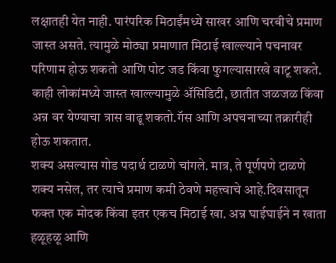लक्षातही येत नाही. पारंपरिक मिठाईंमध्ये साखर आणि चरबीचे प्रमाण जास्त असते. त्यामुळे मोठ्या प्रमाणात मिठाई खाल्ल्याने पचनावर परिणाम होऊ शकतो आणि पोट जड किंवा फुगल्यासारखे वाटू शकते. काही लोकांमध्ये जास्त खाल्ल्यामुळे ॲसिडिटी, छातीत जळजळ किंवा अन्न वर येण्याचा त्रास वाढू शकतो.गॅस आणि अपचनाच्या तक्रारीही होऊ शकतात.
शक्य असल्यास गोड पदार्थ टाळणे चांगले. मात्र, ते पूर्णपणे टाळणे शक्य नसेल, तर त्याचे प्रमाण कमी ठेवणे महत्त्वाचे आहे.दिवसातून फक्त एक मोदक किंवा इतर एकच मिठाई खा. अन्न घाईघाईने न खाता हळूहळू आणि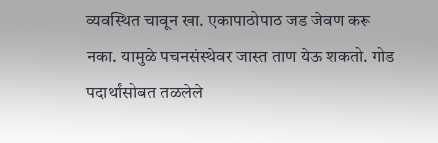व्यवस्थित चावून खा. एकापाठोपाठ जड जेवण करू नका. यामुळे पचनसंस्थेवर जास्त ताण येऊ शकतो. गोड पदार्थांसोबत तळलेले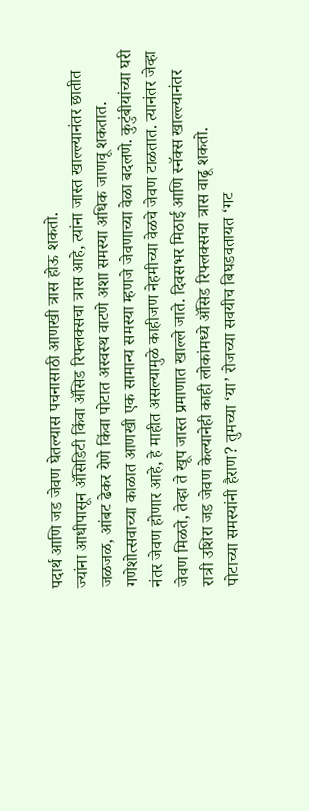पदार्थ आणि जड जेवण घेतल्यास पचनासाठी आणखी त्रास होऊ शकतो.
ज्यांना आधीपासून ॲसिडिटी किंवा ॲसिड रिफ्लक्सचा त्रास आहे, त्यांना जास्त खाल्ल्यानंतर छातीत जळजळ, आंबट ढेकर येणे किंवा पोटात अस्वस्थ वाटणे अशा समस्या अधिक जाणवू शकतात. गणेशोत्सवाच्या काळात आणखी एक सामान्य समस्या म्हणजे जेवणाच्या वेळा बदलणे. कुटुंबीयांच्या घरी नंतर जेवण होणार आहे, हे माहीत असल्यामुळे काहीजण नेहमीच्या वेळचे जेवण टाळतात. त्यानंतर जेव्हा जेवण मिळते, तेव्हा ते खूप जास्त प्रमाणात खाल्ले जाते. दिवसभर मिठाई आणि स्नॅक्स खाल्ल्यानंतर रात्री उशिरा जड जेवण केल्यानेही काही लोकांमध्ये ॲसिड रिफ्लक्सचा त्रास वाढू शकतो.
पोटाच्या समस्यांनी हैराण? तुमच्या ‘या’ रोजच्या सवयीच बिघडवतायत ‘गट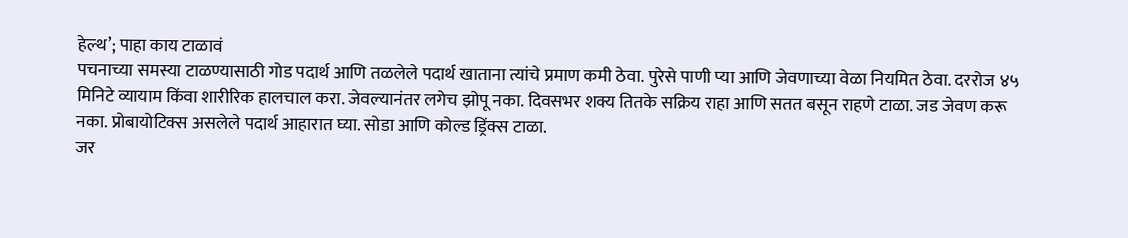हेल्थ’; पाहा काय टाळावं
पचनाच्या समस्या टाळण्यासाठी गोड पदार्थ आणि तळलेले पदार्थ खाताना त्यांचे प्रमाण कमी ठेवा. पुरेसे पाणी प्या आणि जेवणाच्या वेळा नियमित ठेवा. दररोज ४५ मिनिटे व्यायाम किंवा शारीरिक हालचाल करा. जेवल्यानंतर लगेच झोपू नका. दिवसभर शक्य तितके सक्रिय राहा आणि सतत बसून राहणे टाळा. जड जेवण करू नका. प्रोबायोटिक्स असलेले पदार्थ आहारात घ्या. सोडा आणि कोल्ड ड्रिंक्स टाळा.
जर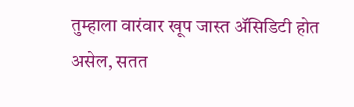तुम्हाला वारंवार खूप जास्त ॲसिडिटी होत असेल, सतत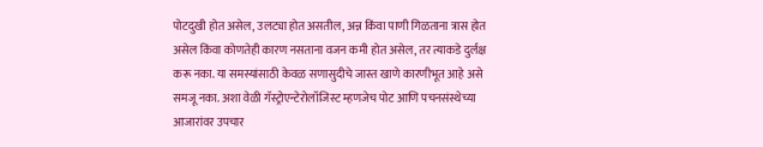पोटदुखी होत असेल, उलट्या होत असतील, अन्न किंवा पाणी गिळताना त्रास होत असेल किंवा कोणतेही कारण नसताना वजन कमी होत असेल, तर त्याकडे दुर्लक्ष करू नका. या समस्यांसाठी केवळ सणासुदीचे जास्त खाणे कारणीभूत आहे असे समजू नका. अशा वेळी गॅस्ट्रोएन्टेरोलॉजिस्ट म्हणजेच पोट आणि पचनसंस्थेच्या आजारांवर उपचार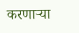करणाऱ्या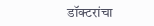डॉक्टरांचा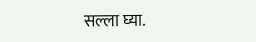सल्ला घ्या.